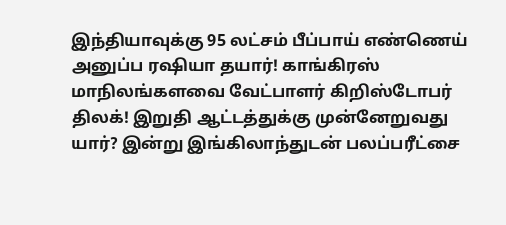இந்தியாவுக்கு 95 லட்சம் பீப்பாய் எண்ணெய் அனுப்ப ரஷியா தயார்! காங்கிரஸ் மாநிலங்களவை வேட்பாளர் கிறிஸ்டோபர் திலக்! இறுதி ஆட்டத்துக்கு முன்னேறுவது யார்? இன்று இங்கிலாந்துடன் பலப்பரீட்சை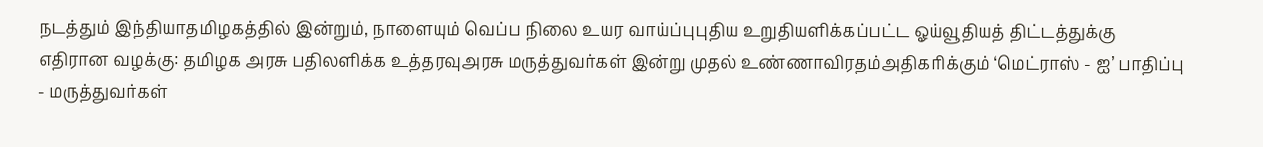நடத்தும் இந்தியாதமிழகத்தில் இன்றும், நாளையும் வெப்ப நிலை உயர வாய்ப்புபுதிய உறுதியளிக்கப்பட்ட ஓய்வூதியத் திட்டத்துக்கு எதிரான வழக்கு: தமிழக அரசு பதிலளிக்க உத்தரவுஅரசு மருத்துவர்கள் இன்று முதல் உண்ணாவிரதம்அதிகரிக்கும் ‘மெட்ராஸ் - ஐ’ பாதிப்பு - மருத்துவர்கள்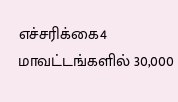எச்சரிக்கை4 மாவட்டங்களில் 30,000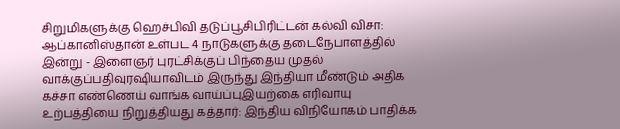சிறுமிகளுக்கு ஹெச்பிவி தடுப்பூசிபிரிட்டன் கல்வி விசா: ஆப்கானிஸ்தான் உள்பட 4 நாடுகளுக்கு தடைநேபாளத்தில் இன்று - இளைஞர் புரட்சிக்குப் பிந்தைய முதல் வாக்குப்பதிவுரஷியாவிடம் இருந்து இந்தியா மீண்டும் அதிக கச்சா எண்ணெய் வாங்க வாய்ப்புஇயற்கை எரிவாயு உற்பத்தியை நிறுத்தியது கத்தார்: இந்திய விநியோகம் பாதிக்க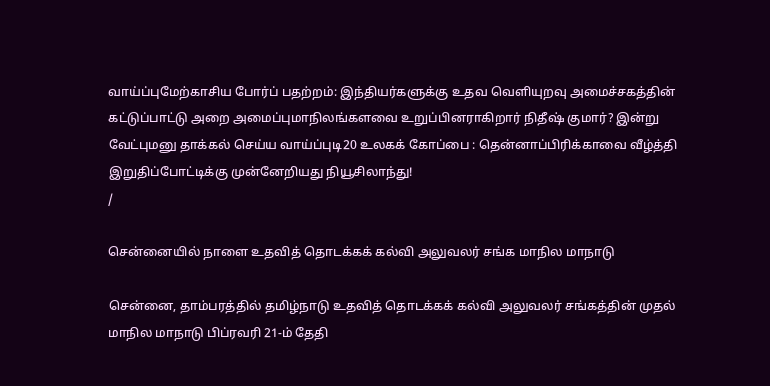வாய்ப்புமேற்காசிய போர்ப் பதற்றம்: இந்தியர்களுக்கு உதவ வெளியுறவு அமைச்சகத்தின் கட்டுப்பாட்டு அறை அமைப்புமாநிலங்களவை உறுப்பினராகிறார் நிதீஷ் குமார்? இன்று வேட்புமனு தாக்கல் செய்ய வாய்ப்புடி20 உலகக் கோப்பை : தென்னாப்பிரிக்காவை வீழ்த்தி இறுதிப்போட்டிக்கு முன்னேறியது நியூசிலாந்து!
/

சென்னையில் நாளை உதவித் தொடக்கக் கல்வி அலுவலர் சங்க மாநில மாநாடு

சென்னை, தாம்பரத்தில் தமிழ்நாடு உதவித் தொடக்கக் கல்வி அலுவலர் சங்கத்தின் முதல் மாநில மாநாடு பிப்ரவரி 21-ம் தேதி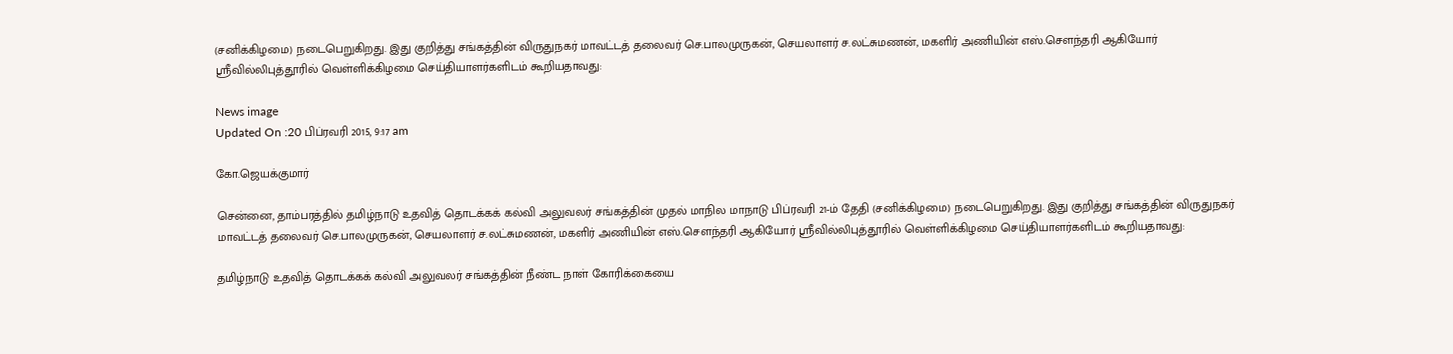(சனிக்கிழமை) நடைபெறுகிறது. இது குறித்து சங்கத்தின் விருதுநகர் மாவட்டத் தலைவர் செ.பாலமுருகன், செயலாளர் ச.லட்சுமணன், மகளிர் அணியின் எஸ்.சௌந்தரி ஆகியோர் ஸ்ரீவில்லிபுத்தூரில் வெள்ளிக்கிழமை செய்தியாளர்களிடம் கூறியதாவது:

News image
Updated On :20 பிப்ரவரி 2015, 9:17 am

கோ.ஜெயக்குமார்

சென்னை, தாம்பரத்தில் தமிழ்நாடு உதவித் தொடக்கக் கல்வி அலுவலர் சங்கத்தின் முதல் மாநில மாநாடு பிப்ரவரி 21-ம் தேதி (சனிக்கிழமை) நடைபெறுகிறது. இது குறித்து சங்கத்தின் விருதுநகர் மாவட்டத் தலைவர் செ.பாலமுருகன், செயலாளர் ச.லட்சுமணன், மகளிர் அணியின் எஸ்.சௌந்தரி ஆகியோர் ஸ்ரீவில்லிபுத்தூரில் வெள்ளிக்கிழமை செய்தியாளர்களிடம் கூறியதாவது:

தமிழ்நாடு உதவித் தொடக்கக் கல்வி அலுவலர் சங்கத்தின் நீண்ட நாள் கோரிக்கையை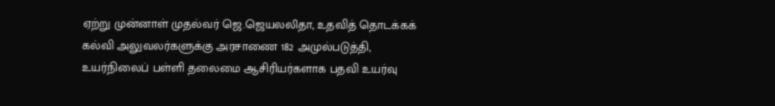ஏற்று முன்னாள் முதல்வர் ஜெ.ஜெயலலிதா, உதவித் தொடக்கக் கல்வி அலுவலர்களுக்கு அரசாணை 182 அமுல்படுத்தி, உயர்நிலைப் பள்ளி தலைமை ஆசிரியர்களாக பதவி உயர்வு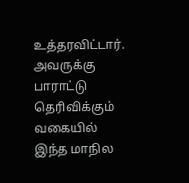உத்தரவிட்டார். அவருக்கு பாராட்டு தெரிவிக்கும் வகையில் இந்த மாநில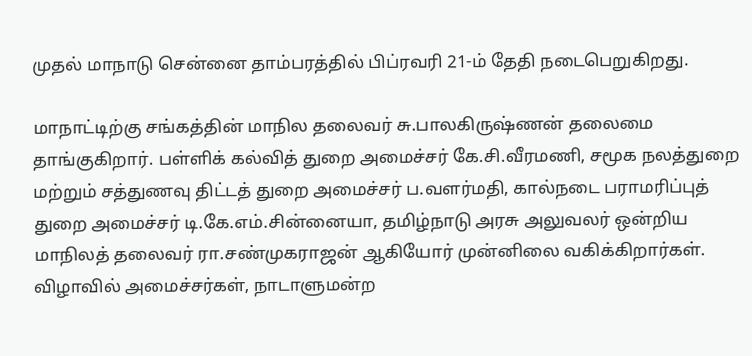முதல் மாநாடு சென்னை தாம்பரத்தில் பிப்ரவரி 21-ம் தேதி நடைபெறுகிறது.

மாநாட்டிற்கு சங்கத்தின் மாநில தலைவர் சு.பாலகிருஷ்ணன் தலைமை தாங்குகிறார். பள்ளிக் கல்வித் துறை அமைச்சர் கே.சி.வீரமணி, சமூக நலத்துறை மற்றும் சத்துணவு திட்டத் துறை அமைச்சர் ப.வளர்மதி, கால்நடை பராமரிப்புத் துறை அமைச்சர் டி.கே.எம்.சின்னையா, தமிழ்நாடு அரசு அலுவலர் ஒன்றிய மாநிலத் தலைவர் ரா.சண்முகராஜன் ஆகியோர் முன்னிலை வகிக்கிறார்கள்.
விழாவில் அமைச்சர்கள், நாடாளுமன்ற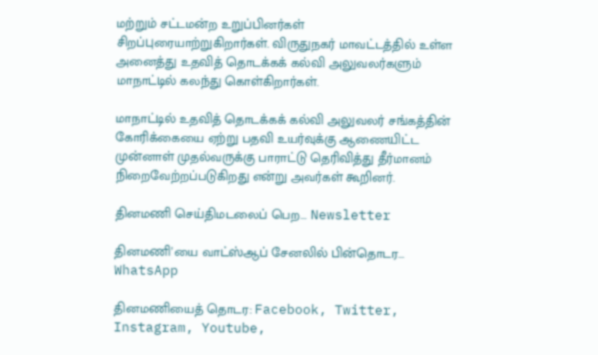மற்றும் சட்டமன்ற உறுப்பினர்கள் சிறப்புரையாற்றுகிறார்கள். விருதுநகர் மாவட்டத்தில் உள்ள அனைத்து உதவித் தொடக்கக் கல்வி அலுவலர்களும் மாநாட்டில் கலந்து கொள்கிறார்கள்.

மாநாட்டில் உதவித் தொடக்கக் கல்வி அலுவலர் சங்கத்தின் கோரிக்கையை ஏற்று பதவி உயர்வுக்கு ஆணையிட்ட முன்னாள் முதல்வருக்கு பாராட்டு தெரிவித்து தீர்மானம் நிறைவேற்றப்படுகிறது என்று அவர்கள் கூறினர்.

தினமணி செய்திமடலைப் பெற... Newsletter

தினமணி'யை வாட்ஸ்ஆப் சேனலில் பின்தொடர... WhatsApp

தினமணியைத் தொடர: Facebook, Twitter, Instagram, Youtube,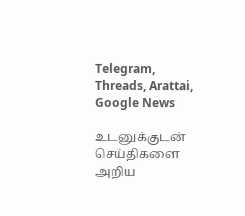Telegram, Threads, Arattai, Google News

உடனுக்குடன் செய்திகளை அறிய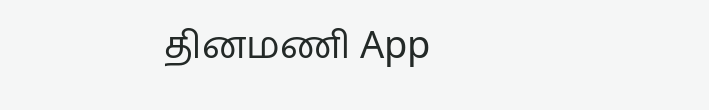தினமணி App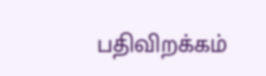பதிவிறக்கம்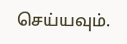செய்யவும்.